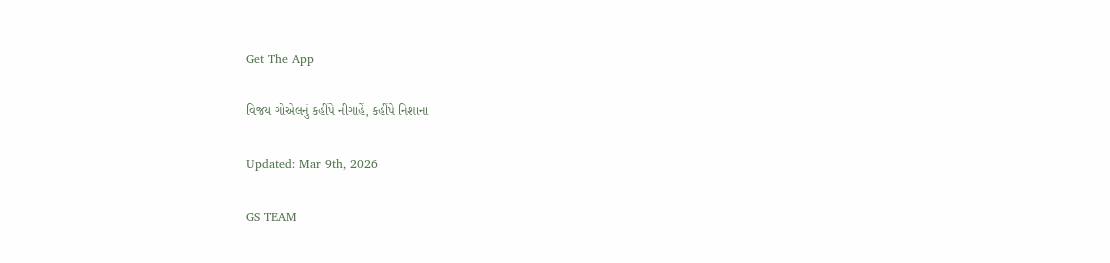Get The App

વિજય ગોએલનું કહીંપે નીગાહેં, કહીંપે નિશાના

Updated: Mar 9th, 2026

GS TEAM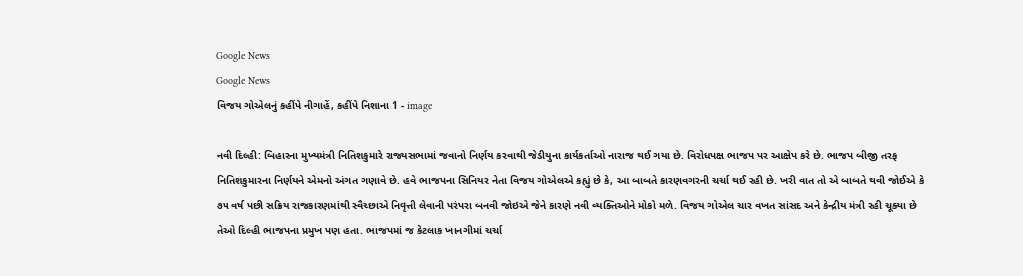Google News
Google News
વિજય ગોએલનું કહીંપે નીગાહેં, કહીંપે નિશાના 1 - image

નવી દિલ્હી: બિહારના મુખ્યમંત્રી નિતિશકુમારે રાજ્યસભામાં જવાનો નિર્ણય કરવાથી જેડીયુના કાર્યકર્તાઓ નારાજ થઈ ગયા છે. વિરોધપક્ષ ભાજપ પર આક્ષેપ કરે છે. ભાજપ બીજી તરફ નિતિશકુમારના નિર્ણયને એમનો અંગત ગણાવે છે. હવે ભાજપના સિનિયર નેતા વિજય ગોએલએ કહ્યું છે કે, આ બાબતે કારણવગરની ચર્ચા થઈ રહી છે. ખરી વાત તો એ બાબતે થવી જોઈએ કે ૭૫ વર્ષ પછી સક્રિય રાજકારણમાંથી સ્વૈચ્છાએ નિવૃત્તી લેવાની પરંપરા બનવી જોઇએ જેને કારણે નવી વ્યક્તિઓને મોકો મળે. વિજય ગોએલ ચાર વખત સાંસદ અને કેન્દ્રીય મંત્રી રહી ચૂક્યા છે તેઓ દિલ્હી ભાજપના પ્રમુખ પણ હતા. ભાજપમાં જ કેટલાક ખાનગીમાં ચર્ચા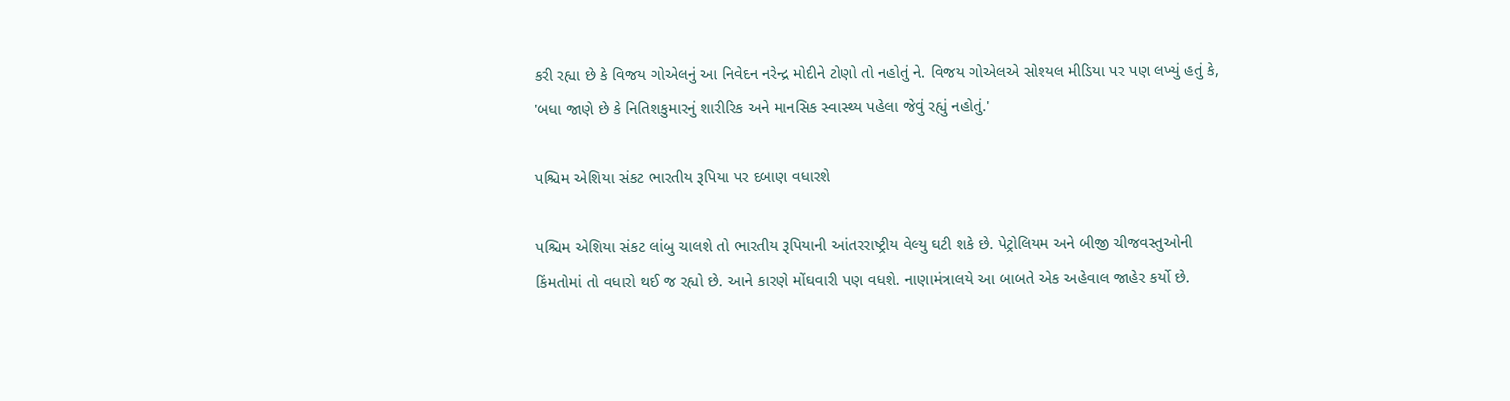કરી રહ્યા છે કે વિજય ગોએલનું આ નિવેદન નરેન્દ્ર મોદીને ટોણો તો નહોતું ને. વિજય ગોએલએ સોશ્યલ મીડિયા પર પણ લખ્યું હતું કે, 'બધા જાણે છે કે નિતિશકુમારનું શારીરિક અને માનસિક સ્વાસ્થ્ય પહેલા જેવું રહ્યું નહોતું.'

પશ્ચિમ એશિયા સંકટ ભારતીય રૂપિયા પર દબાણ વધારશે

પશ્ચિમ એશિયા સંકટ લાંબુ ચાલશે તો ભારતીય રૂપિયાની આંતરરાષ્ટ્રીય વેલ્યુ ઘટી શકે છે. પેટ્રોલિયમ અને બીજી ચીજવસ્તુઓની કિંમતોમાં તો વધારો થઈ જ રહ્યો છે. આને કારણે મોંઘવારી પણ વધશે. નાણામંત્રાલયે આ બાબતે એક અહેવાલ જાહેર કર્યો છે.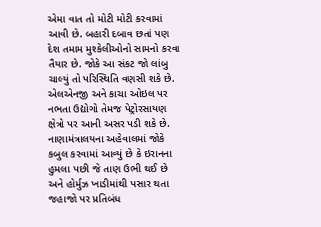એમા વાત તો મોટી મોટી કરવામાં આવી છે. બહારી દબાવ છતાં પણ દેશ તમામ મુશ્કેલીઓનો સામનો કરવા તૈયાર છે. જોકે આ સંકટ જો લાંબુ ચાલ્યું તો પરિસ્થિતિ વણસી શકે છે. એલએનજી અને કાચા ઓઇલ પર નભતા ઉદ્યોગો તેમજ પેટ્રોરસાયણ ક્ષેત્રો પર આની અસર પડી શકે છે. નાણામંત્રાલયના અહેવાલમાં જોકે કબુલ કરવામાં આવ્યું છે કે ઇરાનના હુમલા પછી જે તાણ ઉભી થઈ છે અને હોર્મુઝ ખાડીમાંથી પસાર થતા જહાજો પર પ્રતિબંધ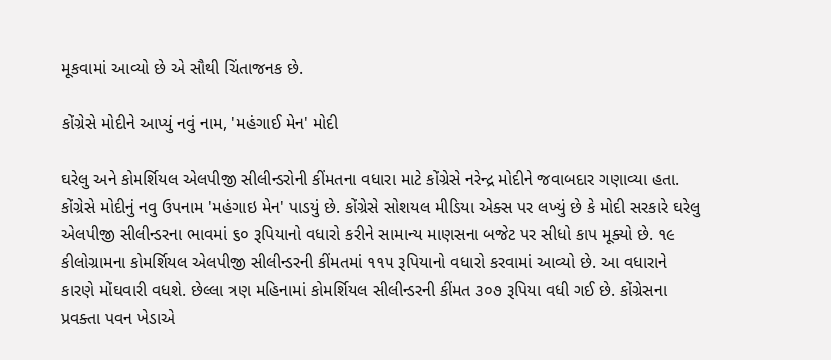મૂકવામાં આવ્યો છે એ સૌથી ચિંતાજનક છે.

કોંગ્રેસે મોદીને આપ્યું નવું નામ, 'મહંગાઈ મેન' મોદી

ઘરેલુ અને કોમર્શિયલ એલપીજી સીલીન્ડરોની કીંમતના વધારા માટે કોંગ્રેસે નરેન્દ્ર મોદીને જવાબદાર ગણાવ્યા હતા. કોંગ્રેસે મોદીનું નવુ ઉપનામ 'મહંગાઇ મેન' પાડયું છે. કોંગ્રેસે સોશયલ મીડિયા એક્સ પર લખ્યું છે કે મોદી સરકારે ઘરેલુ એલપીજી સીલીન્ડરના ભાવમાં ૬૦ રૂપિયાનો વધારો કરીને સામાન્ય માણસના બજેટ પર સીધો કાપ મૂક્યો છે. ૧૯ કીલોગ્રામના કોમર્શિયલ એલપીજી સીલીન્ડરની કીંમતમાં ૧૧૫ રૂપિયાનો વધારો કરવામાં આવ્યો છે. આ વધારાને કારણે મોંઘવારી વધશે. છેલ્લા ત્રણ મહિનામાં કોમર્શિયલ સીલીન્ડરની કીંમત ૩૦૭ રૂપિયા વધી ગઈ છે. કોંગ્રેસના પ્રવક્તા પવન ખેડાએ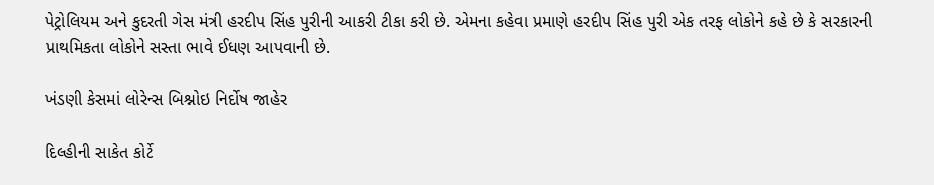પેટ્રોલિયમ અને કુદરતી ગેસ મંત્રી હરદીપ સિંહ પુરીની આકરી ટીકા કરી છે. એમના કહેવા પ્રમાણે હરદીપ સિંહ પુરી એક તરફ લોકોને કહે છે કે સરકારની પ્રાથમિકતા લોકોને સસ્તા ભાવે ઈધણ આપવાની છે.

ખંડણી કેસમાં લોરેન્સ બિશ્નોઇ નિર્દોષ જાહેર

દિલ્હીની સાકેત કોર્ટે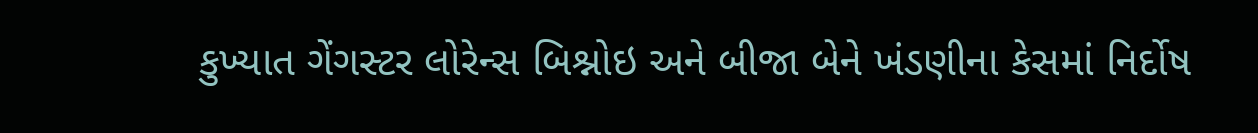કુખ્યાત ગેંગસ્ટર લોરેન્સ બિશ્નોઇ અને બીજા બેને ખંડણીના કેસમાં નિર્દોષ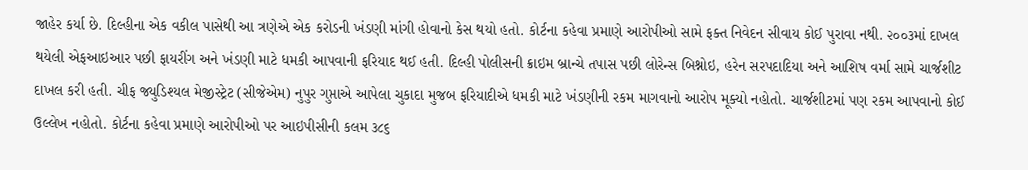જાહેર કર્યા છે. દિલ્હીના એક વકીલ પાસેથી આ ત્રણેએ એક કરોડની ખંડણી માંગી હોવાનો કેસ થયો હતો. કોર્ટના કહેવા પ્રમાણે આરોપીઓ સામે ફક્ત નિવેદન સીવાય કોઈ પુરાવા નથી. ૨૦૦૩માં દાખલ થયેલી એફઆઇઆર પછી ફાયરીંગ અને ખંડણી માટે ધમકી આપવાની ફરિયાદ થઈ હતી. દિલ્હી પોલીસની ક્રાઇમ બ્રાન્ચે તપાસ પછી લોરેન્સ બિશ્નોઇ, હરેન સરપદાદિયા અને આશિષ વર્મા સામે ચાર્જશીટ દાખલ કરી હતી. ચીફ જ્યુડિશ્યલ મેજીસ્ટ્રેટ (સીજેએમ) નુપુર ગુપ્તાએ આપેલા ચુકાદા મુજબ ફરિયાદીએ ધમકી માટે ખંડણીની રકમ માગવાનો આરોપ મૂક્યો નહોતો. ચાર્જશીટમાં પણ રકમ આપવાનો કોઈ ઉલ્લેખ નહોતો. કોર્ટના કહેવા પ્રમાણે આરોપીઓ પર આઇપીસીની કલમ ૩૮૬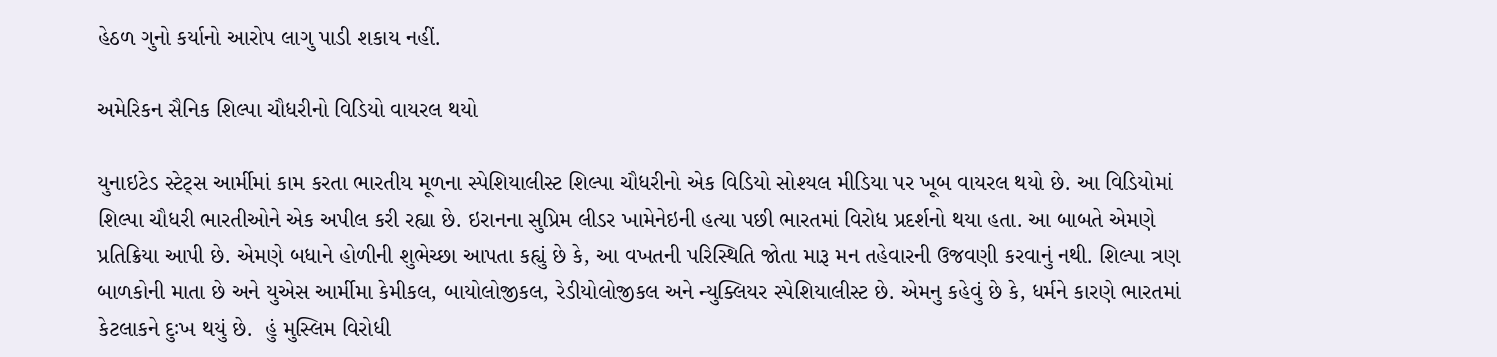હેઠળ ગુનો કર્યાનો આરોપ લાગુ પાડી શકાય નહીં.

અમેરિકન સૈનિક શિલ્પા ચૌધરીનો વિડિયો વાયરલ થયો

યુનાઇટેડ સ્ટેટ્સ આર્મીમાં કામ કરતા ભારતીય મૂળના સ્પેશિયાલીસ્ટ શિલ્પા ચૌધરીનો એક વિડિયો સોશ્યલ મીડિયા પર ખૂબ વાયરલ થયો છે. આ વિડિયોમાં શિલ્પા ચૌધરી ભારતીઓને એક અપીલ કરી રહ્યા છે. ઇરાનના સુપ્રિમ લીડર ખામેનેઇની હત્યા પછી ભારતમાં વિરોધ પ્રદર્શનો થયા હતા. આ બાબતે એમણે પ્રતિક્રિયા આપી છે. એમણે બધાને હોળીની શુભેચ્છા આપતા કહ્યું છે કે, આ વખતની પરિસ્થિતિ જોતા મારૂ મન તહેવારની ઉજવણી કરવાનું નથી. શિલ્પા ત્રણ બાળકોની માતા છે અને યુએસ આર્મીમા કેમીકલ, બાયોલોજીકલ, રેડીયોલોજીકલ અને ન્યુક્લિયર સ્પેશિયાલીસ્ટ છે. એમનુ કહેવું છે કે, ધર્મને કારણે ભારતમાં કેટલાકને દુઃખ થયું છે.  હું મુસ્લિમ વિરોધી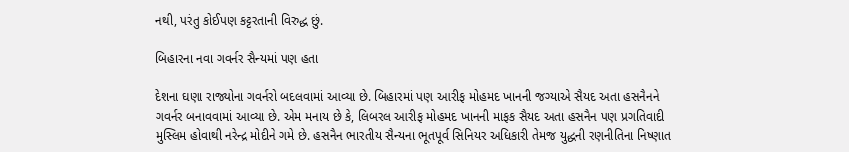નથી, પરંતુ કોઈપણ કટ્ટરતાની વિરુદ્ધ છું.

બિહારના નવા ગવર્નર સૈન્યમાં પણ હતા

દેશના ઘણા રાજ્યોના ગવર્નરો બદલવામાં આવ્યા છે. બિહારમાં પણ આરીફ મોહમદ ખાનની જગ્યાએ સૈયદ અતા હસનૈનને ગવર્નર બનાવવામાં આવ્યા છે. એમ મનાય છે કે, લિબરલ આરીફ મોહમદ ખાનની માફક સૈયદ અતા હસનૈન પણ પ્રગતિવાદી મુસ્લિમ હોવાથી નરેન્દ્ર મોદીને ગમે છે. હસનૈન ભારતીય સૈન્યના ભૂતપૂર્વ સિનિયર અધિકારી તેમજ યુદ્ધની રણનીતિના નિષ્ણાત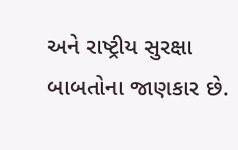અને રાષ્ટ્રીય સુરક્ષા બાબતોના જાણકાર છે.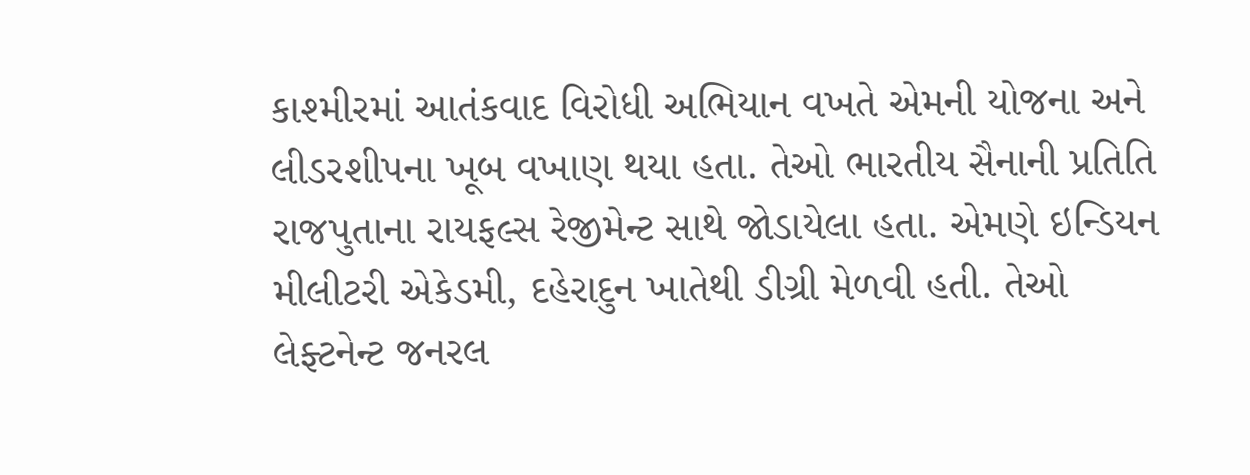કાશ્મીરમાં આતંકવાદ વિરોધી અભિયાન વખતે એમની યોજના અને લીડરશીપના ખૂબ વખાણ થયા હતા. તેઓ ભારતીય સૈનાની પ્રતિતિ રાજપુતાના રાયફલ્સ રેજીમેન્ટ સાથે જોડાયેલા હતા. એમણે ઇન્ડિયન મીલીટરી એકેડમી, દહેરાદુન ખાતેથી ડીગ્રી મેળવી હતી. તેઓ લેફ્ટનેન્ટ જનરલ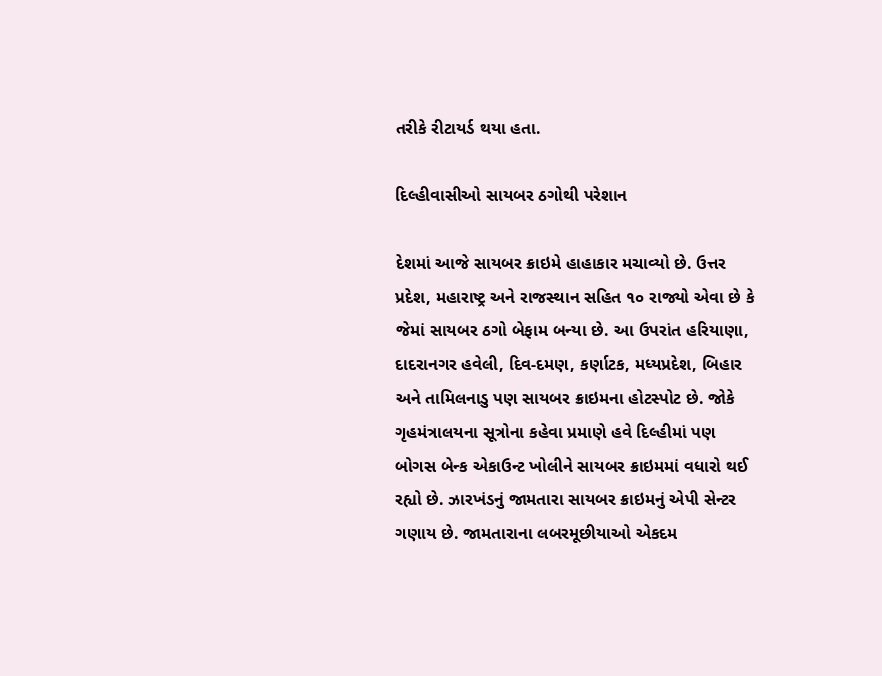તરીકે રીટાયર્ડ થયા હતા.

દિલ્હીવાસીઓ સાયબર ઠગોથી પરેશાન

દેશમાં આજે સાયબર ક્રાઇમે હાહાકાર મચાવ્યો છે. ઉત્તર પ્રદેશ, મહારાષ્ટ્ર અને રાજસ્થાન સહિત ૧૦ રાજ્યો એવા છે કે જેમાં સાયબર ઠગો બેફામ બન્યા છે. આ ઉપરાંત હરિયાણા, દાદરાનગર હવેલી, દિવ-દમણ, કર્ણાટક, મધ્યપ્રદેશ, બિહાર અને તામિલનાડુ પણ સાયબર ક્રાઇમના હોટસ્પોટ છે. જોકે ગૃહમંત્રાલયના સૂત્રોના કહેવા પ્રમાણે હવે દિલ્હીમાં પણ બોગસ બેન્ક એકાઉન્ટ ખોલીને સાયબર ક્રાઇમમાં વધારો થઈ રહ્યો છે. ઝારખંડનું જામતારા સાયબર ક્રાઇમનું એપી સેન્ટર ગણાય છે. જામતારાના લબરમૂછીયાઓ એકદમ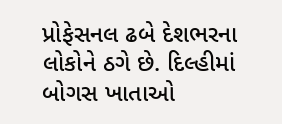પ્રોફેસનલ ઢબે દેશભરના લોકોને ઠગે છે. દિલ્હીમાં બોગસ ખાતાઓ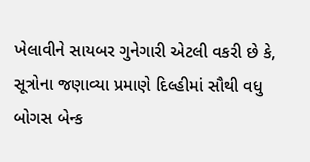ખેલાવીને સાયબર ગુનેગારી એટલી વકરી છે કે, સૂત્રોના જણાવ્યા પ્રમાણે દિલ્હીમાં સૌથી વધુ બોગસ બેન્ક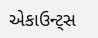એકાઉન્ટ્સ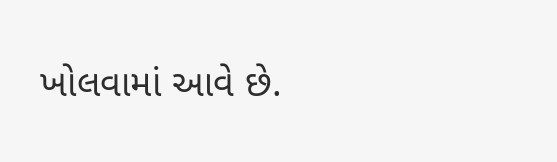ખોલવામાં આવે છે.